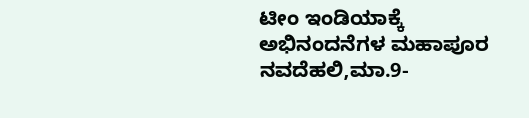ಟೀಂ ಇಂಡಿಯಾಕ್ಕೆ ಅಭಿನಂದನೆಗಳ ಮಹಾಪೂರ
ನವದೆಹಲಿ,ಮಾ.9-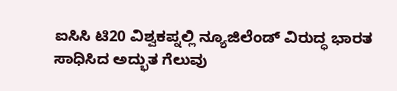ಐಸಿಸಿ ಟಿ20 ವಿಶ್ವಕಪ್ನಲ್ಲಿ ನ್ಯೂಜಿಲೆಂಡ್ ವಿರುದ್ಧ ಭಾರತ ಸಾಧಿಸಿದ ಅದ್ಭುತ ಗೆಲುವು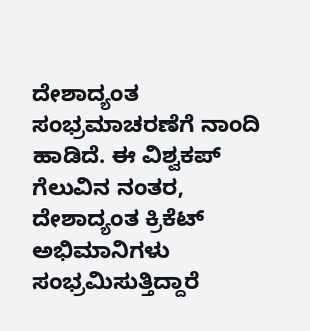ದೇಶಾದ್ಯಂತ ಸಂಭ್ರಮಾಚರಣೆಗೆ ನಾಂದಿ ಹಾಡಿದೆ. ಈ ವಿಶ್ವಕಪ್ ಗೆಲುವಿನ ನಂತರ, ದೇಶಾದ್ಯಂತ ಕ್ರಿಕೆಟ್ ಅಭಿಮಾನಿಗಳು ಸಂಭ್ರಮಿಸುತ್ತಿದ್ದಾರೆ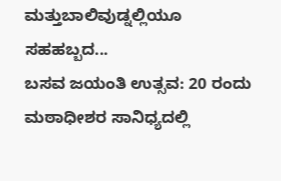ಮತ್ತುಬಾಲಿವುಡ್ನಲ್ಲಿಯೂ ಸಹಹಬ್ಬದ...
ಬಸವ ಜಯಂತಿ ಉತ್ಸವ: 20 ರಂದು ಮಠಾಧೀಶರ ಸಾನಿಧ್ಯದಲ್ಲಿ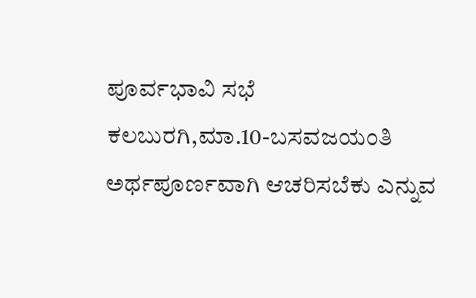ಪೂರ್ವಭಾವಿ ಸಭೆ
ಕಲಬುರಗಿ,ಮಾ.10-ಬಸವಜಯಂತಿ ಅರ್ಥಪೂರ್ಣವಾಗಿ ಆಚರಿಸಬೆಕು ಎನ್ನುವ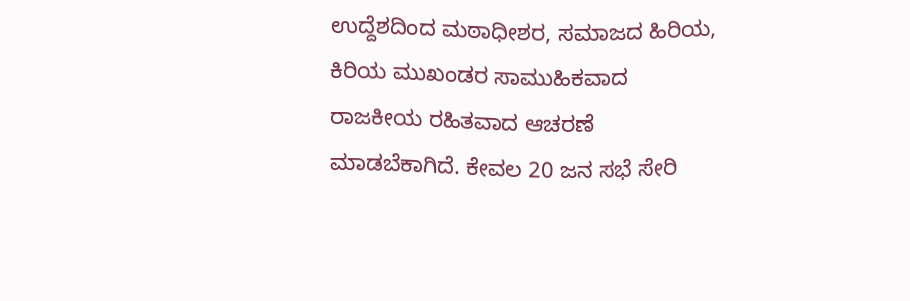ಉದ್ದೆಶದಿಂದ ಮಠಾಧೀಶರ, ಸಮಾಜದ ಹಿರಿಯ, ಕಿರಿಯ ಮುಖಂಡರ ಸಾಮುಹಿಕವಾದ ರಾಜಕೀಯ ರಹಿತವಾದ ಆಚರಣೆ ಮಾಡಬೆಕಾಗಿದೆ. ಕೇವಲ 20 ಜನ ಸಭೆ ಸೇರಿ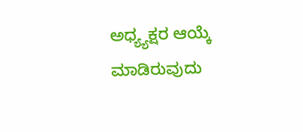ಅಧ್ಯ್ಯಕ್ಷರ ಆಯ್ಕೆ ಮಾಡಿರುವುದು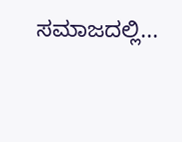ಸಮಾಜದಲ್ಲಿ...